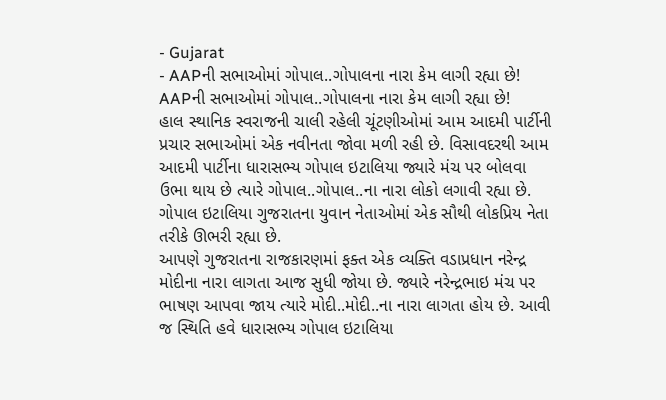- Gujarat
- AAPની સભાઓમાં ગોપાલ..ગોપાલના નારા કેમ લાગી રહ્યા છે!
AAPની સભાઓમાં ગોપાલ..ગોપાલના નારા કેમ લાગી રહ્યા છે!
હાલ સ્થાનિક સ્વરાજની ચાલી રહેલી ચૂંટણીઓમાં આમ આદમી પાર્ટીની પ્રચાર સભાઓમાં એક નવીનતા જોવા મળી રહી છે. વિસાવદરથી આમ આદમી પાર્ટીના ધારાસભ્ય ગોપાલ ઇટાલિયા જ્યારે મંચ પર બોલવા ઉભા થાય છે ત્યારે ગોપાલ..ગોપાલ..ના નારા લોકો લગાવી રહ્યા છે. ગોપાલ ઇટાલિયા ગુજરાતના યુવાન નેતાઓમાં એક સૌથી લોકપ્રિય નેતા તરીકે ઊભરી રહ્યા છે.
આપણે ગુજરાતના રાજકારણમાં ફક્ત એક વ્યક્તિ વડાપ્રધાન નરેન્દ્ર મોદીના નારા લાગતા આજ સુધી જોયા છે. જ્યારે નરેન્દ્રભાઇ મંચ પર ભાષણ આપવા જાય ત્યારે મોદી..મોદી..ના નારા લાગતા હોય છે. આવી જ સ્થિતિ હવે ધારાસભ્ય ગોપાલ ઇટાલિયા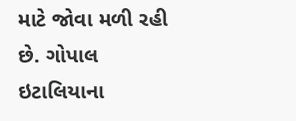માટે જોવા મળી રહી છે. ગોપાલ ઇટાલિયાના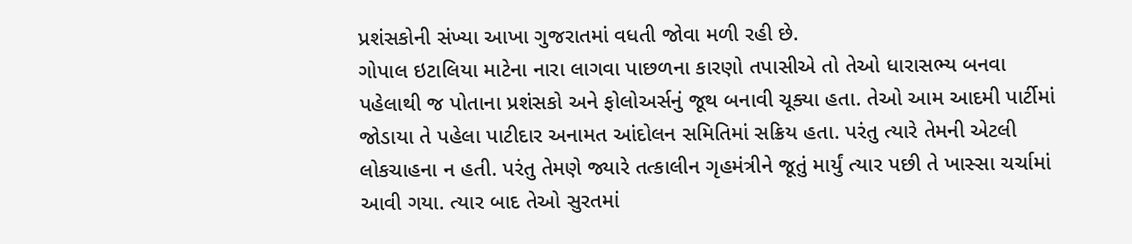પ્રશંસકોની સંખ્યા આખા ગુજરાતમાં વધતી જોવા મળી રહી છે.
ગોપાલ ઇટાલિયા માટેના નારા લાગવા પાછળના કારણો તપાસીએ તો તેઓ ધારાસભ્ય બનવા પહેલાથી જ પોતાના પ્રશંસકો અને ફોલોઅર્સનું જૂથ બનાવી ચૂક્યા હતા. તેઓ આમ આદમી પાર્ટીમાં જોડાયા તે પહેલા પાટીદાર અનામત આંદોલન સમિતિમાં સક્રિય હતા. પરંતુ ત્યારે તેમની એટલી લોકચાહના ન હતી. પરંતુ તેમણે જ્યારે તત્કાલીન ગૃહમંત્રીને જૂતું માર્યું ત્યાર પછી તે ખાસ્સા ચર્ચામાં આવી ગયા. ત્યાર બાદ તેઓ સુરતમાં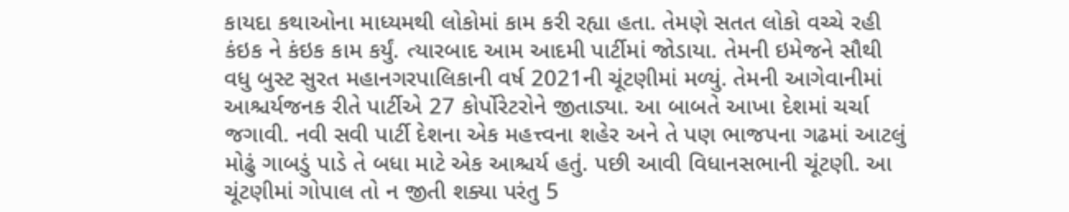કાયદા કથાઓના માધ્યમથી લોકોમાં કામ કરી રહ્યા હતા. તેમણે સતત લોકો વચ્ચે રહી કંઇક ને કંઇક કામ કર્યું. ત્યારબાદ આમ આદમી પાર્ટીમાં જોડાયા. તેમની ઇમેજને સૌથી વધુ બુસ્ટ સુરત મહાનગરપાલિકાની વર્ષ 2021ની ચૂંટણીમાં મળ્યું. તેમની આગેવાનીમાં આશ્ચર્યજનક રીતે પાર્ટીએ 27 કોર્પોરેટરોને જીતાડ્યા. આ બાબતે આખા દેશમાં ચર્ચા જગાવી. નવી સવી પાર્ટી દેશના એક મહત્ત્વના શહેર અને તે પણ ભાજપના ગઢમાં આટલું મોઢું ગાબડું પાડે તે બધા માટે એક આશ્ચર્ય હતું. પછી આવી વિધાનસભાની ચૂંટણી. આ ચૂંટણીમાં ગોપાલ તો ન જીતી શક્યા પરંતુ 5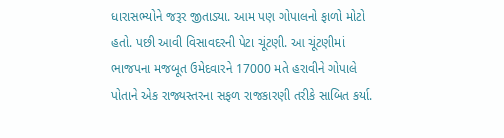ધારાસભ્યોને જરૂર જીતાડ્યા. આમ પણ ગોપાલનો ફાળો મોટો હતો. પછી આવી વિસાવદરની પેટા ચૂંટણી. આ ચૂંટણીમાં ભાજપના મજબૂત ઉમેદવારને 17000 મતે હરાવીને ગોપાલે પોતાને એક રાજ્યસ્તરના સફળ રાજકારણી તરીકે સાબિત કર્યા.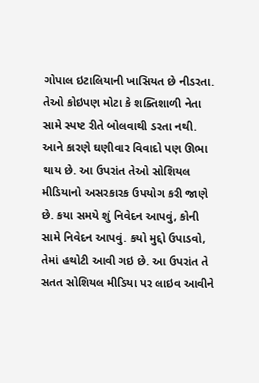ગોપાલ ઇટાલિયાની ખાસિયત છે નીડરતા. તેઓ કોઇપણ મોટા કે શક્તિશાળી નેતા સામે સ્પષ્ટ રીતે બોલવાથી ડરતા નથી. આને કારણે ઘણીવાર વિવાદો પણ ઊભા થાય છે. આ ઉપરાંત તેઓ સોશિયલ મીડિયાનો અસરકારક ઉપયોગ કરી જાણે છે. કયા સમયે શું નિવેદન આપવું, કોની સામે નિવેદન આપવું. કયો મુદ્દો ઉપાડવો, તેમાં હથોટી આવી ગઇ છે. આ ઉપરાંત તે સતત સોશિયલ મીડિયા પર લાઇવ આવીને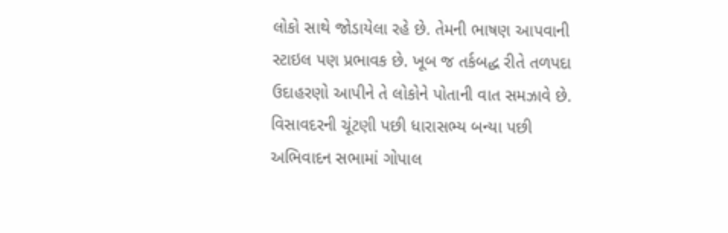લોકો સાથે જોડાયેલા રહે છે. તેમની ભાષણ આપવાની સ્ટાઇલ પણ પ્રભાવક છે. ખૂબ જ તર્કબદ્ધ રીતે તળપદા ઉદાહરણો આપીને તે લોકોને પોતાની વાત સમઝાવે છે.
વિસાવદરની ચૂંટણી પછી ધારાસભ્ય બન્યા પછી અભિવાદન સભામાં ગોપાલ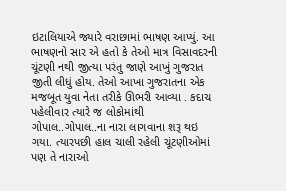ઇટાલિયાએ જ્યારે વરાછામાં ભાષણ આપ્યું. આ ભાષણનો સાર એ હતો કે તેઓ માત્ર વિસાવદરની ચૂંટણી નથી જીત્યા પરંતુ જાણે આખું ગુજરાત જીતી લીધું હોય. તેઓ આખા ગુજરાતના એક મજબૂત યુવા નેતા તરીકે ઊભરી આવ્યા . કદાચ પહેલીવાર ત્યારે જ લોકોમાંથી ગોપાલ..ગોપાલ..ના નારા લાગવાના શરૂ થઇ ગયા. ત્યારપછી હાલ ચાલી રહેલી ચૂંટણીઓમાં પણ તે નારાઓ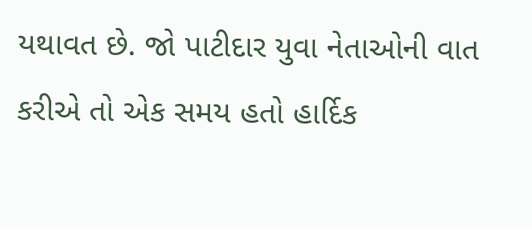યથાવત છે. જો પાટીદાર યુવા નેતાઓની વાત કરીએ તો એક સમય હતો હાર્દિક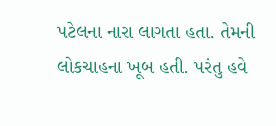પટેલના નારા લાગતા હતા. તેમની લોકચાહના ખૂબ હતી. પરંતુ હવે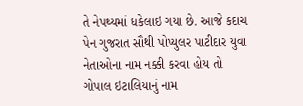તે નેપથ્યમાં ધકેલાઇ ગયા છે. આજે કદાચ પેન ગુજરાત સૌથી પોપ્યુલર પાટીદાર યુવા નેતાઓના નામ નક્કી કરવા હોય તો ગોપાલ ઇટાલિયાનું નામ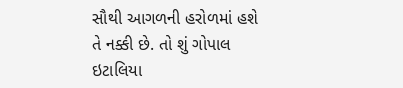સૌથી આગળની હરોળમાં હશે તે નક્કી છે. તો શું ગોપાલ ઇટાલિયા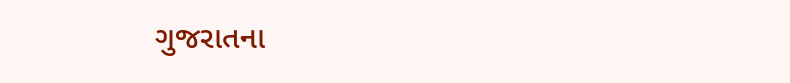ગુજરાતના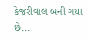કેજરીવાલ બની ગયા છે...